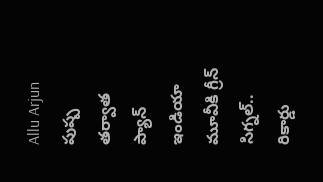Allu Arjun పుష్ప తర్వాత ప్యాన్ ఇండియా మూవీకి గ్రీన్ సిగ్నల్.. రికార్డు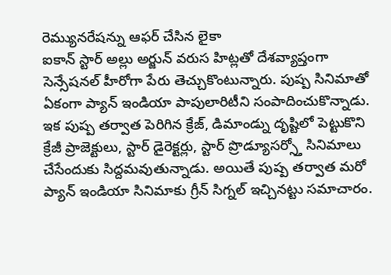రెమ్యునరేషన్ను ఆఫర్ చేసిన లైకా
ఐకాన్ స్టార్ అల్లు అర్జున్ వరుస హిట్లతో దేశవ్యాప్తంగా సెన్సేషనల్ హీరోగా పేరు తెచ్చుకొంటున్నారు. పుష్ప సినిమాతో ఏకంగా ప్యాన్ ఇండియా పాపులారిటీని సంపాదించుకొన్నాడు. ఇక పుష్ప తర్వాత పెరిగిన క్రేజ్, డిమాండ్ను దృష్టిలో పెట్టుకొని క్రేజీ ప్రాజెక్టులు, స్టార్ డైరెక్టర్లు, స్టార్ ప్రొడ్యూసర్స్తో సినిమాలు చేసేందుకు సిద్దమవుతున్నాడు. అయితే పుష్ప తర్వాత మరో ప్యాన్ ఇండియా సినిమాకు గ్రీన్ సిగ్నల్ ఇచ్చినట్టు సమాచారం.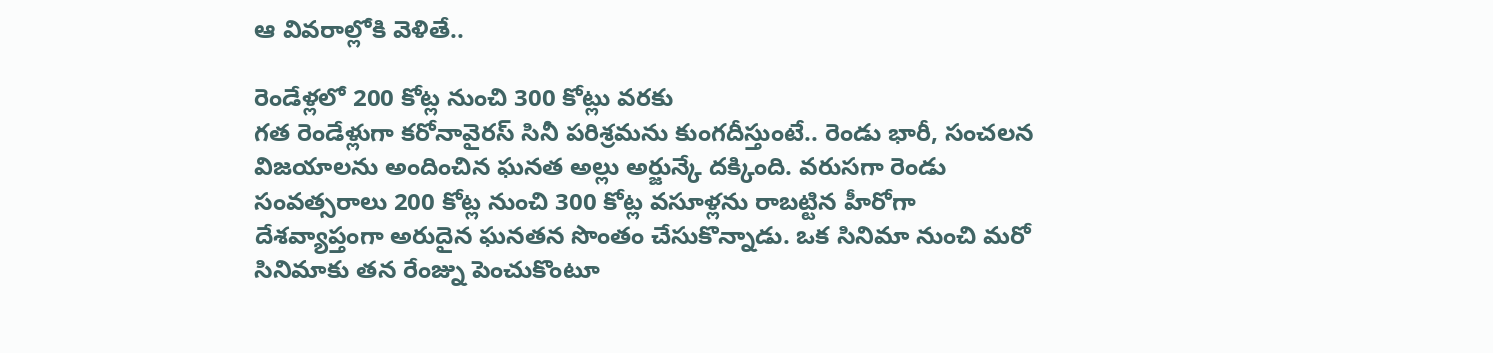ఆ వివరాల్లోకి వెళితే..

రెండేళ్లలో 200 కోట్ల నుంచి 300 కోట్లు వరకు
గత రెండేళ్లుగా కరోనావైరస్ సినీ పరిశ్రమను కుంగదీస్తుంటే.. రెండు భారీ, సంచలన విజయాలను అందించిన ఘనత అల్లు అర్జున్కే దక్కింది. వరుసగా రెండు సంవత్సరాలు 200 కోట్ల నుంచి 300 కోట్ల వసూళ్లను రాబట్టిన హీరోగా దేశవ్యాప్తంగా అరుదైన ఘనతన సొంతం చేసుకొన్నాడు. ఒక సినిమా నుంచి మరో సినిమాకు తన రేంజ్ను పెంచుకొంటూ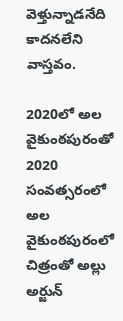వెళ్తున్నాడనేది కాదనలేని వాస్తవం.

2020లో అల వైకుంఠపురంతో
2020 సంవత్సరంలో అల వైకుంఠపురంలో చిత్రంతో అల్లు అర్జున్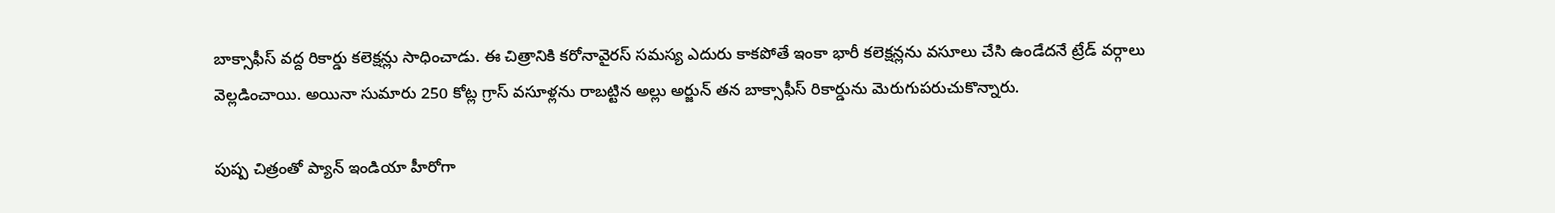బాక్సాఫీస్ వద్ద రికార్డు కలెక్షన్లు సాధించాడు. ఈ చిత్రానికి కరోనావైరస్ సమస్య ఎదురు కాకపోతే ఇంకా భారీ కలెక్షన్లను వసూలు చేసి ఉండేదనే ట్రేడ్ వర్గాలు వెల్లడించాయి. అయినా సుమారు 250 కోట్ల గ్రాస్ వసూళ్లను రాబట్టిన అల్లు అర్జున్ తన బాక్సాఫీస్ రికార్డును మెరుగుపరుచుకొన్నారు.

పుష్ప చిత్రంతో ప్యాన్ ఇండియా హీరోగా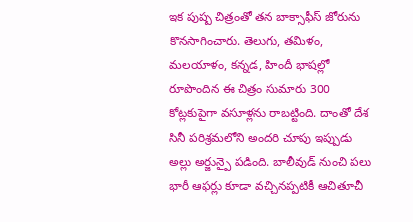ఇక పుష్ప చిత్రంతో తన బాక్సాఫీస్ జోరును కొనసాగించారు. తెలుగు, తమిళం, మలయాళం, కన్నడ, హిందీ భాషల్లో రూపొందిన ఈ చిత్రం సుమారు 300 కోట్లకుపైగా వసూళ్లను రాబట్టింది. దాంతో దేశ సినీ పరిశ్రమలోని అందరి చూపు ఇప్పుడు అల్లు అర్జున్పై పడింది. బాలీవుడ్ నుంచి పలు భారీ ఆఫర్లు కూడా వచ్చినప్పటికీ ఆచితూచీ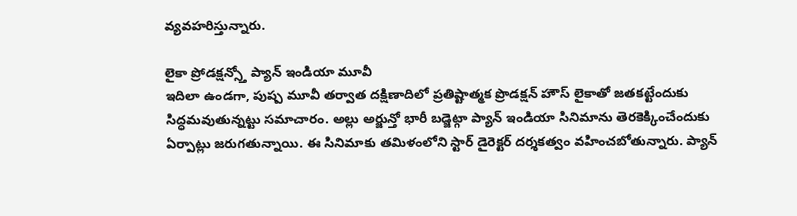వ్యవహరిస్తున్నారు.

లైకా ప్రోడక్షన్స్తో ప్యాన్ ఇండియా మూవీ
ఇదిలా ఉండగా, పుష్ప మూవీ తర్వాత దక్షిణాదిలో ప్రతిష్టాత్మక ప్రొడక్షన్ హౌస్ లైకాతో జతకట్టేందుకు సిద్ధమవుతున్నట్టు సమాచారం. అల్లు అర్జున్తో భారీ బడ్జెట్గా ప్యాన్ ఇండియా సినిమాను తెరకెక్కించేందుకు ఏర్పాట్లు జరుగతున్నాయి. ఈ సినిమాకు తమిళంలోని స్టార్ డైరెక్టర్ దర్శకత్వం వహించబోతున్నారు. ప్యాన్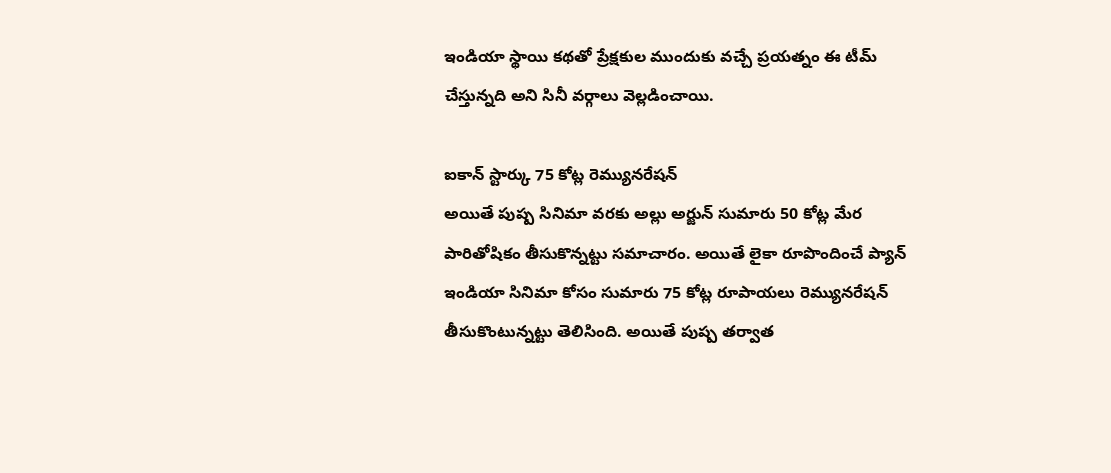ఇండియా స్థాయి కథతో ప్రేక్షకుల ముందుకు వచ్చే ప్రయత్నం ఈ టీమ్ చేస్తున్నది అని సినీ వర్గాలు వెల్లడించాయి.

ఐకాన్ స్టార్కు 75 కోట్ల రెమ్యునరేషన్
అయితే పుష్ప సినిమా వరకు అల్లు అర్జున్ సుమారు 50 కోట్ల మేర పారితోషికం తీసుకొన్నట్టు సమాచారం. అయితే లైకా రూపొందించే ప్యాన్ ఇండియా సినిమా కోసం సుమారు 75 కోట్ల రూపాయలు రెమ్యునరేషన్ తీసుకొంటున్నట్టు తెలిసింది. అయితే పుష్ప తర్వాత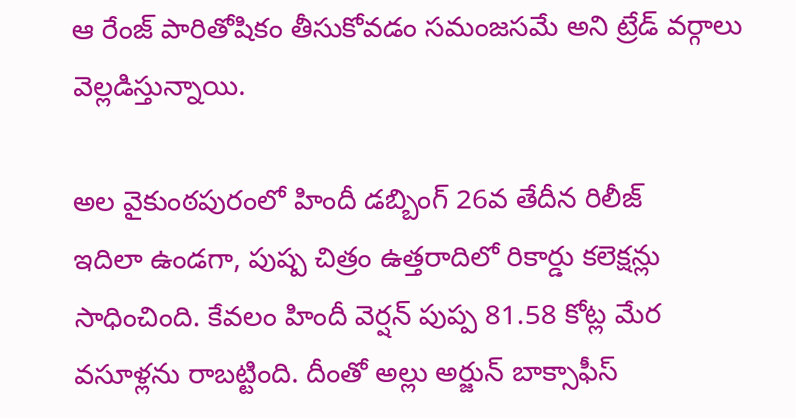ఆ రేంజ్ పారితోషికం తీసుకోవడం సమంజసమే అని ట్రేడ్ వర్గాలు వెల్లడిస్తున్నాయి.

అల వైకుంఠపురంలో హిందీ డబ్బింగ్ 26వ తేదీన రిలీజ్
ఇదిలా ఉండగా, పుష్ప చిత్రం ఉత్తరాదిలో రికార్డు కలెక్షన్లు సాధించింది. కేవలం హిందీ వెర్షన్ పుప్ప 81.58 కోట్ల మేర వసూళ్లను రాబట్టింది. దీంతో అల్లు అర్జున్ బాక్సాఫీస్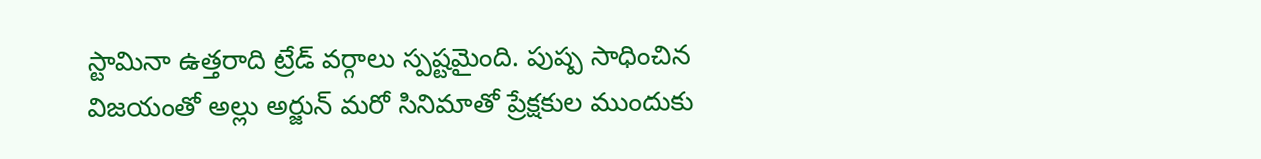స్టామినా ఉత్తరాది ట్రేడ్ వర్గాలు స్పష్టమైంది. పుష్ప సాధించిన విజయంతో అల్లు అర్జున్ మరో సినిమాతో ప్రేక్షకుల ముందుకు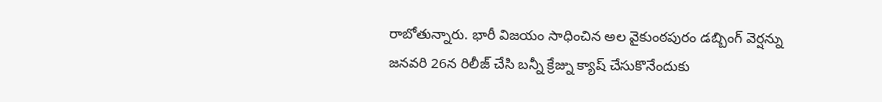రాబోతున్నారు. భారీ విజయం సాధించిన అల వైకుంఠపురం డబ్బింగ్ వెర్షన్ను జనవరి 26న రిలీజ్ చేసి బన్నీ క్రేజ్ను క్యాష్ చేసుకొనేందుకు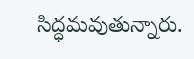సిద్ధమవుతున్నారు.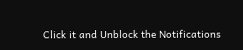Click it and Unblock the Notifications